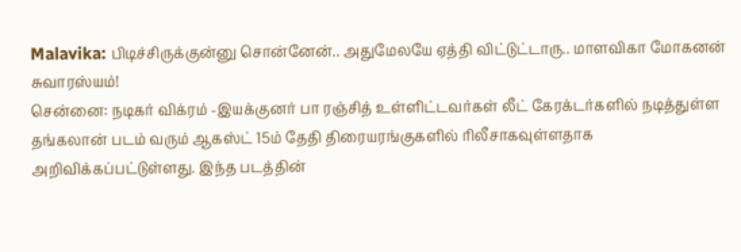Malavika: பிடிச்சிருக்குன்னு சொன்னேன்.. அதுமேலயே ஏத்தி விட்டுட்டாரு.. மாளவிகா மோகனன் சுவாரஸ்யம்!
சென்னை: நடிகர் விக்ரம் -இயக்குனர் பா ரஞ்சித் உள்ளிட்டவர்கள் லீட் கேரக்டர்களில் நடித்துள்ள தங்கலான் படம் வரும் ஆகஸ்ட் 15ம் தேதி திரையரங்குகளில் ரிலீசாகவுள்ளதாக அறிவிக்கப்பட்டுள்ளது. இந்த படத்தின்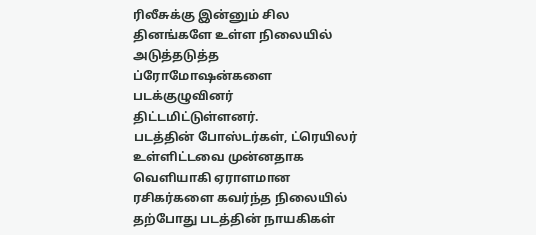ரிலீசுக்கு இன்னும் சில தினங்களே உள்ள நிலையில் அடுத்தடுத்த ப்ரோமோஷன்களை படக்குழுவினர் திட்டமிட்டுள்ளனர்.
படத்தின் போஸ்டர்கள், ட்ரெயிலர் உள்ளிட்டவை முன்னதாக வெளியாகி ஏராளமான ரசிகர்களை கவர்ந்த நிலையில் தற்போது படத்தின் நாயகிகள்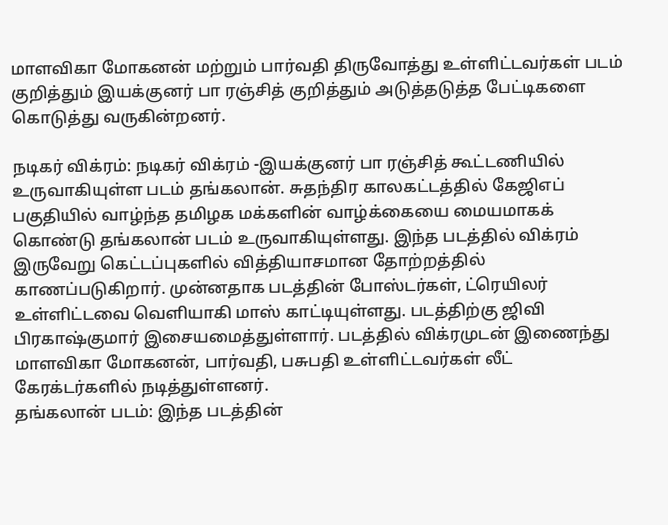மாளவிகா மோகனன் மற்றும் பார்வதி திருவோத்து உள்ளிட்டவர்கள் படம் குறித்தும் இயக்குனர் பா ரஞ்சித் குறித்தும் அடுத்தடுத்த பேட்டிகளை கொடுத்து வருகின்றனர்.

நடிகர் விக்ரம்: நடிகர் விக்ரம் -இயக்குனர் பா ரஞ்சித் கூட்டணியில் உருவாகியுள்ள படம் தங்கலான். சுதந்திர காலகட்டத்தில் கேஜிஎப் பகுதியில் வாழ்ந்த தமிழக மக்களின் வாழ்க்கையை மையமாகக் கொண்டு தங்கலான் படம் உருவாகியுள்ளது. இந்த படத்தில் விக்ரம் இருவேறு கெட்டப்புகளில் வித்தியாசமான தோற்றத்தில் காணப்படுகிறார். முன்னதாக படத்தின் போஸ்டர்கள், ட்ரெயிலர் உள்ளிட்டவை வெளியாகி மாஸ் காட்டியுள்ளது. படத்திற்கு ஜிவி பிரகாஷ்குமார் இசையமைத்துள்ளார். படத்தில் விக்ரமுடன் இணைந்து மாளவிகா மோகனன், பார்வதி, பசுபதி உள்ளிட்டவர்கள் லீட் கேரக்டர்களில் நடித்துள்ளனர்.
தங்கலான் படம்: இந்த படத்தின்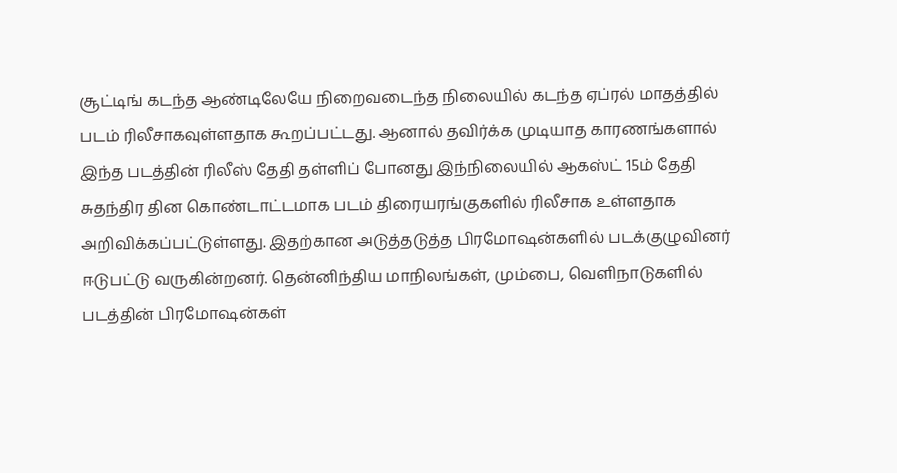சூட்டிங் கடந்த ஆண்டிலேயே நிறைவடைந்த நிலையில் கடந்த ஏப்ரல் மாதத்தில் படம் ரிலீசாகவுள்ளதாக கூறப்பட்டது. ஆனால் தவிர்க்க முடியாத காரணங்களால் இந்த படத்தின் ரிலீஸ் தேதி தள்ளிப் போனது இந்நிலையில் ஆகஸ்ட் 15ம் தேதி சுதந்திர தின கொண்டாட்டமாக படம் திரையரங்குகளில் ரிலீசாக உள்ளதாக அறிவிக்கப்பட்டுள்ளது. இதற்கான அடுத்தடுத்த பிரமோஷன்களில் படக்குழுவினர் ஈடுபட்டு வருகின்றனர். தென்னிந்திய மாநிலங்கள், மும்பை, வெளிநாடுகளில் படத்தின் பிரமோஷன்கள்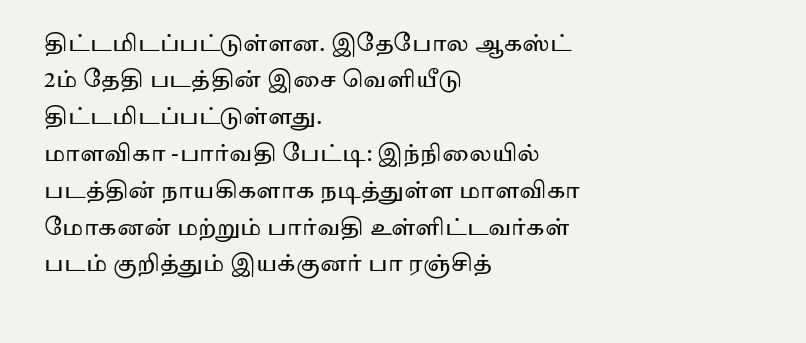திட்டமிடப்பட்டுள்ளன. இதேபோல ஆகஸ்ட் 2ம் தேதி படத்தின் இசை வெளியீடு திட்டமிடப்பட்டுள்ளது.
மாளவிகா -பார்வதி பேட்டி: இந்நிலையில் படத்தின் நாயகிகளாக நடித்துள்ள மாளவிகா மோகனன் மற்றும் பார்வதி உள்ளிட்டவர்கள் படம் குறித்தும் இயக்குனர் பா ரஞ்சித்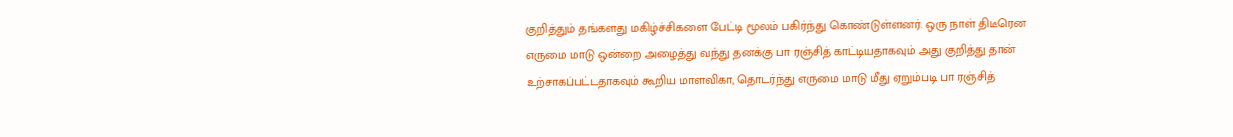குறித்தும் தங்களது மகிழ்ச்சிகளை பேட்டி மூலம் பகிர்ந்து கொண்டுள்ளனர். ஒரு நாள் திடீரென எருமை மாடு ஒன்றை அழைத்து வந்து தனக்கு பா ரஞ்சித் காட்டியதாகவும் அது குறித்து தான் உற்சாகப்பட்டதாகவும் கூறிய மாளவிகா, தொடர்ந்து எருமை மாடு மீது ஏறும்படி பா ரஞ்சித்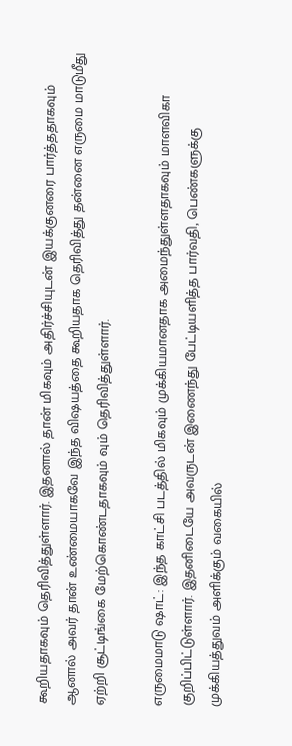கூறியதாகவும் தெரிவித்துள்ளார். இதனால் தான் மிகவும் அதிர்ச்சியுடன் இயக்குனரை பார்த்ததாகவும் ஆனால் அவர் தான் உண்மையாகவே இந்த விஷயத்தை கூறியதாக தெரிவித்து தன்னை எருமை மாடுமீது ஏற்றி சூட்டிங்கை மேற்கொண்டதாகவும் வும் தெரிவித்துள்ளார்.

எருமைமாடு ஷாட்: இந்த காட்சி படத்தில் மிகவும் முக்கியமானதாக அமைந்துள்ளதாகவும் மாளவிகா குறிப்பிட்டுள்ளார். இதனிடையே அவருடன் இணைந்து பேட்டியளித்த பார்வதி, பெண்களுக்கு முக்கியத்துவம் அளிக்கும் வகையில்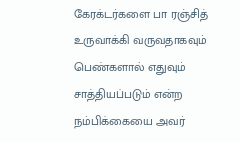கேரக்டர்களை பா ரஞ்சித் உருவாக்கி வருவதாகவும் பெண்களால் எதுவும் சாத்தியப்படும் என்ற நம்பிக்கையை அவர்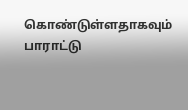கொண்டுள்ளதாகவும் பாராட்டு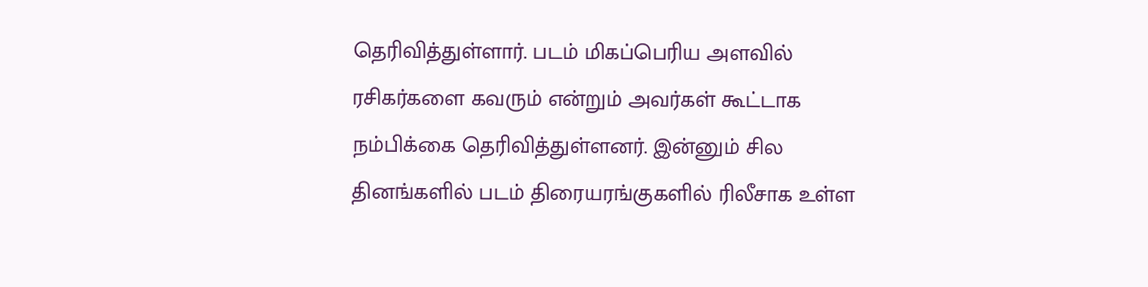தெரிவித்துள்ளார். படம் மிகப்பெரிய அளவில் ரசிகர்களை கவரும் என்றும் அவர்கள் கூட்டாக நம்பிக்கை தெரிவித்துள்ளனர். இன்னும் சில தினங்களில் படம் திரையரங்குகளில் ரிலீசாக உள்ள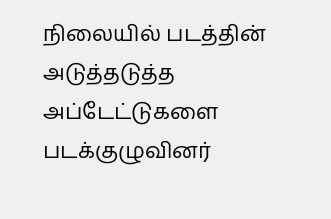நிலையில் படத்தின் அடுத்தடுத்த அப்டேட்டுகளை படக்குழுவினர்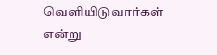வெளியிடுவார்கள் என்று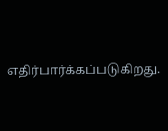எதிர்பார்க்கப்படுகிறது.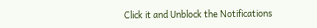Click it and Unblock the Notifications